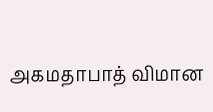அகமதாபாத் விமான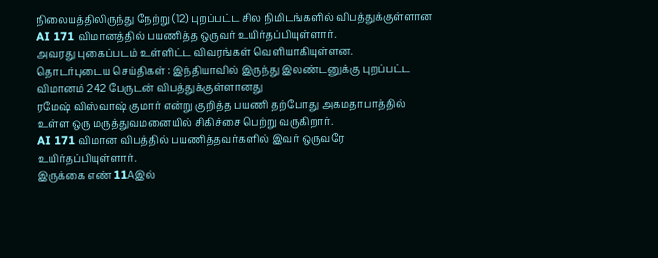நிலையத்திலிருந்து நேற்று (12) புறப்பட்ட சில நிமிடங்களில் விபத்துக்குள்ளான AI 171 விமானத்தில் பயணித்த ஒருவர் உயிர்தப்பியுள்ளார்.
அவரது புகைப்படம் உள்ளிட்ட விவரங்கள் வெளியாகியுள்ளன.
தொடர்புடைய செய்திகள் : இந்தியாவில் இருந்து இலண்டனுக்கு புறப்பட்ட விமானம் 242 பேருடன் விபத்துக்குள்ளானது
ரமேஷ் விஸ்வாஷ் குமார் என்று குறித்த பயணி தற்போது அகமதாபாத்தில் உள்ள ஒரு மருத்துவமனையில் சிகிச்சை பெற்று வருகிறார்.
AI 171 விமான விபத்தில் பயணித்தவர்களில் இவர் ஒருவரே உயிர்தப்பியுள்ளார்.
இருக்கை எண் 11Aஇல்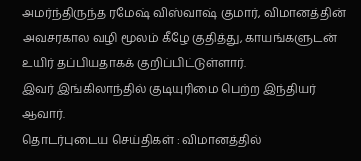அமர்ந்திருந்த ரமேஷ் விஸ்வாஷ் குமார், விமானத்தின் அவசரகால வழி மூலம் கீழே குதித்து, காயங்களுடன் உயிர் தப்பியதாகக் குறிப்பிட்டுள்ளார்.
இவர் இங்கிலாந்தில் குடியுரிமை பெற்ற இந்தியர் ஆவார்.
தொடர்புடைய செய்திகள் : விமானத்தில்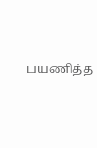பயணித்த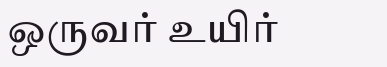ஒருவர் உயிர்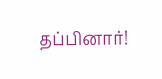தப்பினார்!